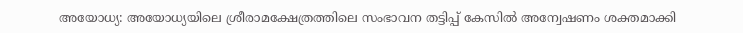അയോധ്യ: അയോധ്യയിലെ ശ്രീരാമക്ഷേത്രത്തിലെ സംഭാവന തട്ടിപ്പ് കേസിൽ അന്വേഷണം ശക്തമാക്കി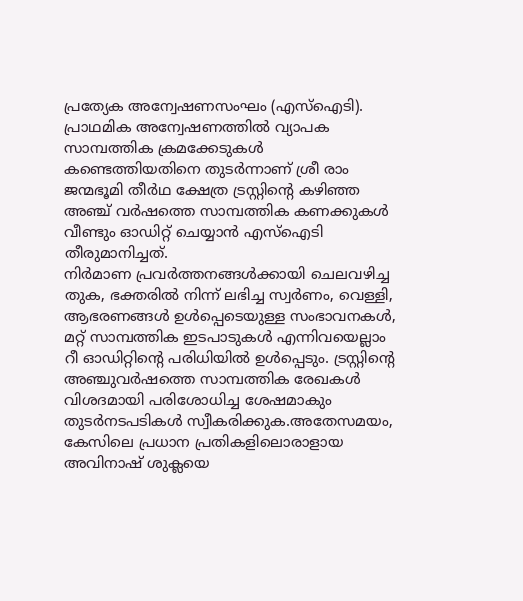പ്രത്യേക അന്വേഷണസംഘം (എസ്ഐടി). പ്രാഥമിക അന്വേഷണത്തിൽ വ്യാപക സാമ്പത്തിക ക്രമക്കേടുകൾ കണ്ടെത്തിയതിനെ തുടർന്നാണ് ശ്രീ രാം ജന്മഭൂമി തീർഥ ക്ഷേത്ര ട്രസ്റ്റിന്റെ കഴിഞ്ഞ അഞ്ച് വർഷത്തെ സാമ്പത്തിക കണക്കുകൾ വീണ്ടും ഓഡിറ്റ് ചെയ്യാൻ എസ്ഐടി തീരുമാനിച്ചത്.
നിർമാണ പ്രവർത്തനങ്ങൾക്കായി ചെലവഴിച്ച തുക, ഭക്തരിൽ നിന്ന് ലഭിച്ച സ്വർണം, വെള്ളി, ആഭരണങ്ങൾ ഉൾപ്പെടെയുള്ള സംഭാവനകൾ, മറ്റ് സാമ്പത്തിക ഇടപാടുകൾ എന്നിവയെല്ലാം റീ ഓഡിറ്റിന്റെ പരിധിയിൽ ഉൾപ്പെടും. ട്രസ്റ്റിന്റെ അഞ്ചുവർഷത്തെ സാമ്പത്തിക രേഖകൾ വിശദമായി പരിശോധിച്ച ശേഷമാകും തുടർനടപടികൾ സ്വീകരിക്കുക.അതേസമയം, കേസിലെ പ്രധാന പ്രതികളിലൊരാളായ അവിനാഷ് ശുക്ലയെ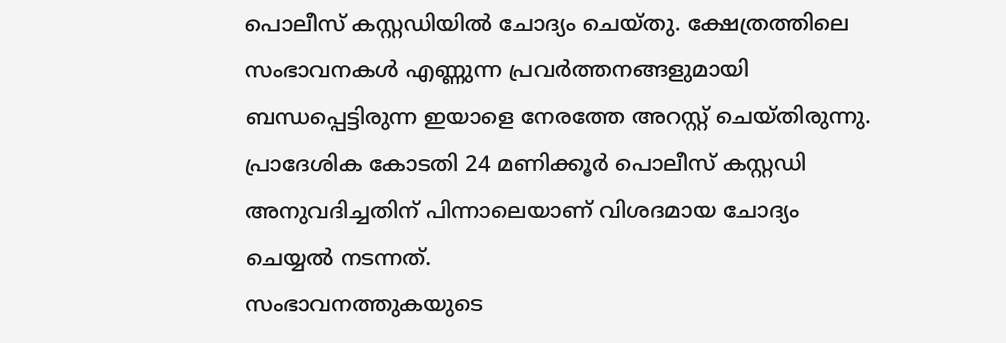പൊലീസ് കസ്റ്റഡിയിൽ ചോദ്യം ചെയ്തു. ക്ഷേത്രത്തിലെ സംഭാവനകൾ എണ്ണുന്ന പ്രവർത്തനങ്ങളുമായി ബന്ധപ്പെട്ടിരുന്ന ഇയാളെ നേരത്തേ അറസ്റ്റ് ചെയ്തിരുന്നു. പ്രാദേശിക കോടതി 24 മണിക്കൂർ പൊലീസ് കസ്റ്റഡി അനുവദിച്ചതിന് പിന്നാലെയാണ് വിശദമായ ചോദ്യം ചെയ്യൽ നടന്നത്.
സംഭാവനത്തുകയുടെ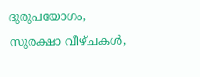ദുരുപയോഗം, സുരക്ഷാ വീഴ്ചകൾ,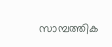സാമ്പത്തിക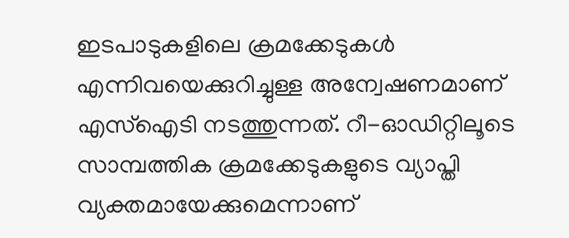ഇടപാടുകളിലെ ക്രമക്കേടുകൾ എന്നിവയെക്കുറിച്ചുള്ള അന്വേഷണമാണ് എസ്ഐടി നടത്തുന്നത്. റീ-ഓഡിറ്റിലൂടെ സാമ്പത്തിക ക്രമക്കേടുകളുടെ വ്യാപ്തി വ്യക്തമായേക്കുമെന്നാണ്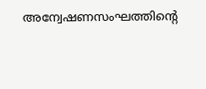അന്വേഷണസംഘത്തിന്റെ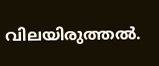വിലയിരുത്തൽ.